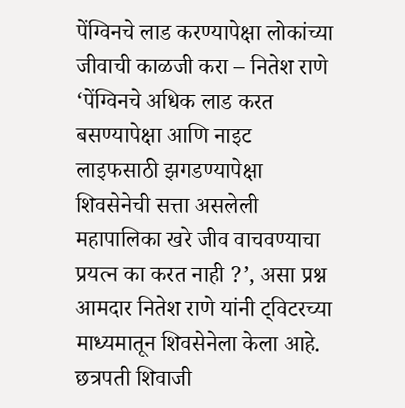पेंग्विनचे लाड करण्यापेक्षा लोकांच्या जीवाची काळजी करा – नितेश राणे
‘पेंग्विनचे अधिक लाड करत बसण्यापेक्षा आणि नाइट लाइफसाठी झगडण्यापेक्षा शिवसेनेची सत्ता असलेली महापालिका खरे जीव वाचवण्याचा प्रयत्न का करत नाही ?’, असा प्रश्न आमदार नितेश राणे यांनी ट्विटरच्या माध्यमातून शिवसेनेला केला आहे.
छत्रपती शिवाजी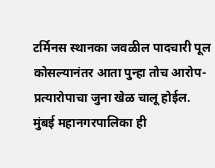टर्मिनस स्थानका जवळील पादचारी पूल कोसल्यानंतर आता पुन्हा तोच आरोप-प्रत्यारोपाचा जुना खेळ चालू होईल.
मुंबई महानगरपालिका ही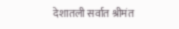देशातली सर्वात श्रीमंत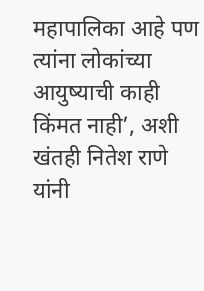महापालिका आहे पण त्यांना लोकांच्या आयुष्याची काही किंमत नाही’, अशी खंतही नितेश राणे यांनी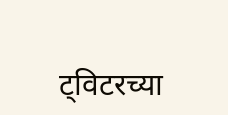ट्विटरच्या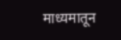माध्यमातून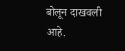बोलून दाखवली आहे.